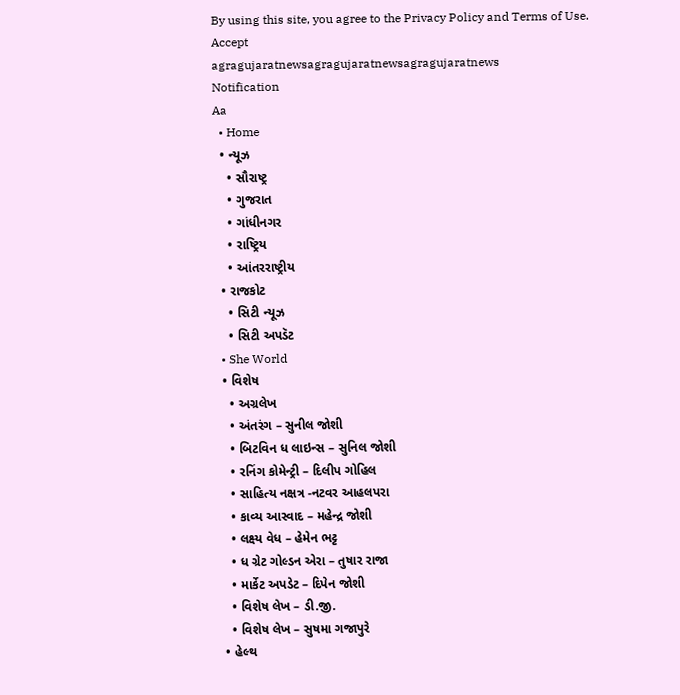By using this site, you agree to the Privacy Policy and Terms of Use.
Accept
agragujaratnewsagragujaratnewsagragujaratnews
Notification
Aa
  • Home
  • ન્યૂઝ
    • સૌરાષ્ટ્ર
    • ગુજરાત
    • ગાંધીનગર
    • રાષ્ટ્રિય
    • આંતરરાષ્ટ્રીય
  • રાજકોટ
    • સિટી ન્યૂઝ
    • સિટી અપડૅટ
  • She World
  • વિશેષ
    • અગ્રલેખ
    • અંતરંગ – સુનીલ જોશી
    • બિટવિન ધ લાઇન્સ – સુનિલ જોશી
    • રનિંગ કોમેન્ટ્રી – દિલીપ ગોહિલ
    • સાહિત્ય નક્ષત્ર -નટવર આહલપરા
    • કાવ્ય આસ્વાદ – મહેન્દ્ર જોશી
    • લક્ષ્ય વેધ – હેમેન ભટ્ટ
    • ધ ગ્રેટ ગોલ્ડન એરા – તુષાર રાજા
    • માર્કેટ અપડેટ – દિપેન જોશી
    • વિશેષ લેખ – ડી.જી.
    • વિશેષ લેખ – સુષમા ગજાપુરે
  • હેલ્થ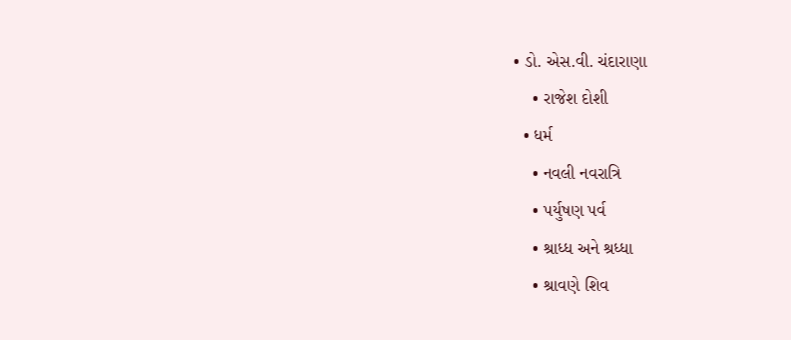• ડો. એસ.વી. ચંદારાણા
    • રાજેશ દોશી
  • ધર્મ
    • નવલી નવરાત્રિ
    • પર્યુષણ પર્વ
    • શ્રાધ્ધ અને શ્રધ્ધા
    • શ્રાવણે શિવ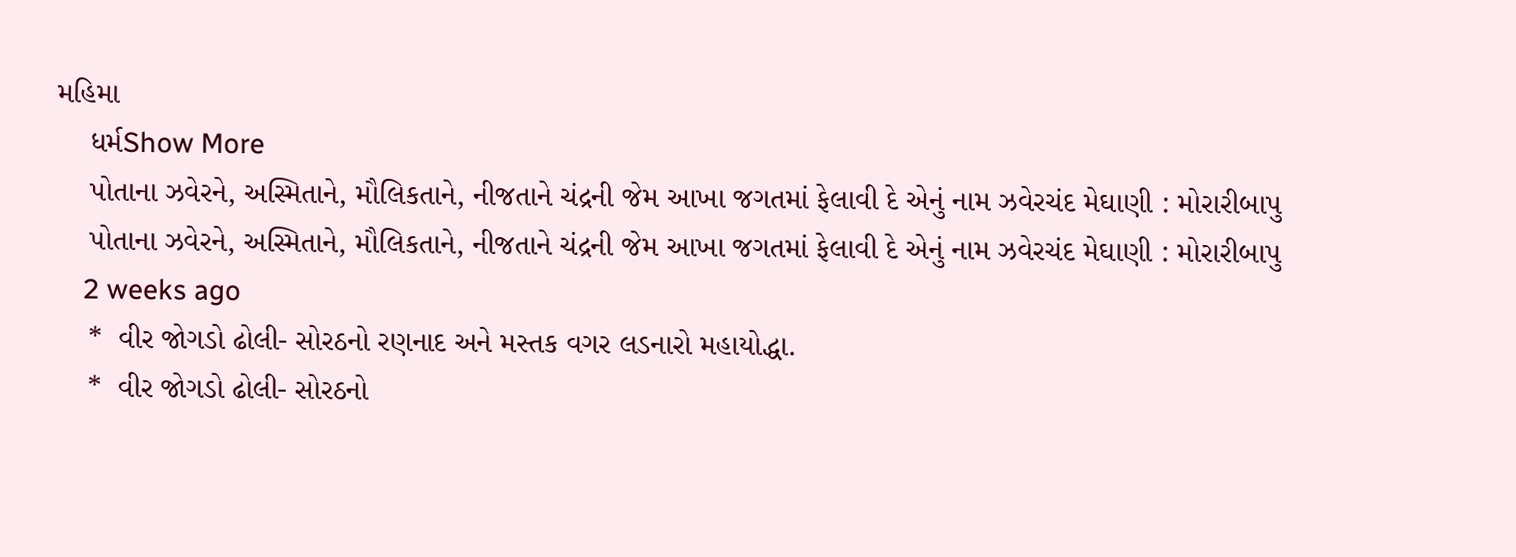મહિમા
    ધર્મShow More
    પોતાના ઝવેરને, અસ્મિતાને, મૌલિકતાને, નીજતાને ચંદ્રની જેમ આખા જગતમાં ફેલાવી દે એનું નામ ઝવેરચંદ મેઘાણી : મોરારીબાપુ
    પોતાના ઝવેરને, અસ્મિતાને, મૌલિકતાને, નીજતાને ચંદ્રની જેમ આખા જગતમાં ફેલાવી દે એનું નામ ઝવેરચંદ મેઘાણી : મોરારીબાપુ
    2 weeks ago
    *  વીર જોગડો ઢોલી- સોરઠનો રણનાદ અને મસ્તક વગર લડનારો મહાયોદ્ધા.
    *  વીર જોગડો ઢોલી- સોરઠનો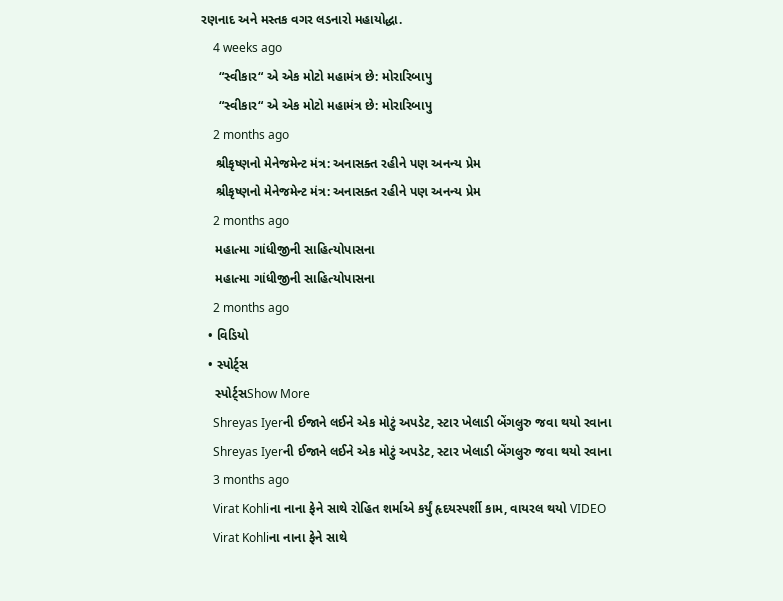રણનાદ અને મસ્તક વગર લડનારો મહાયોદ્ધા.
    4 weeks ago
     “સ્વીકાર“ એ એક મોટો મહામંત્ર છે: મોરારિબાપુ
     “સ્વીકાર“ એ એક મોટો મહામંત્ર છે: મોરારિબાપુ
    2 months ago
    શ્રીકૃષ્ણનો મેનેજમેન્ટ મંત્ર: અનાસક્ત રહીને પણ અનન્ય પ્રેમ
    શ્રીકૃષ્ણનો મેનેજમેન્ટ મંત્ર: અનાસક્ત રહીને પણ અનન્ય પ્રેમ
    2 months ago
    મહાત્મા ગાંધીજીની સાહિત્યોપાસના
    મહાત્મા ગાંધીજીની સાહિત્યોપાસના
    2 months ago
  • વિડિયો
  • સ્પોર્ટ્સ
    સ્પોર્ટ્સShow More
    Shreyas Iyerની ઈજાને લઈને એક મોટું અપડેટ, સ્ટાર ખેલાડી બેંગલુરુ જવા થયો રવાના
    Shreyas Iyerની ઈજાને લઈને એક મોટું અપડેટ, સ્ટાર ખેલાડી બેંગલુરુ જવા થયો રવાના
    3 months ago
    Virat Kohliના નાના ફેને સાથે રોહિત શર્માએ કર્યું હૃદયસ્પર્શી કામ, વાયરલ થયો VIDEO
    Virat Kohliના નાના ફેને સાથે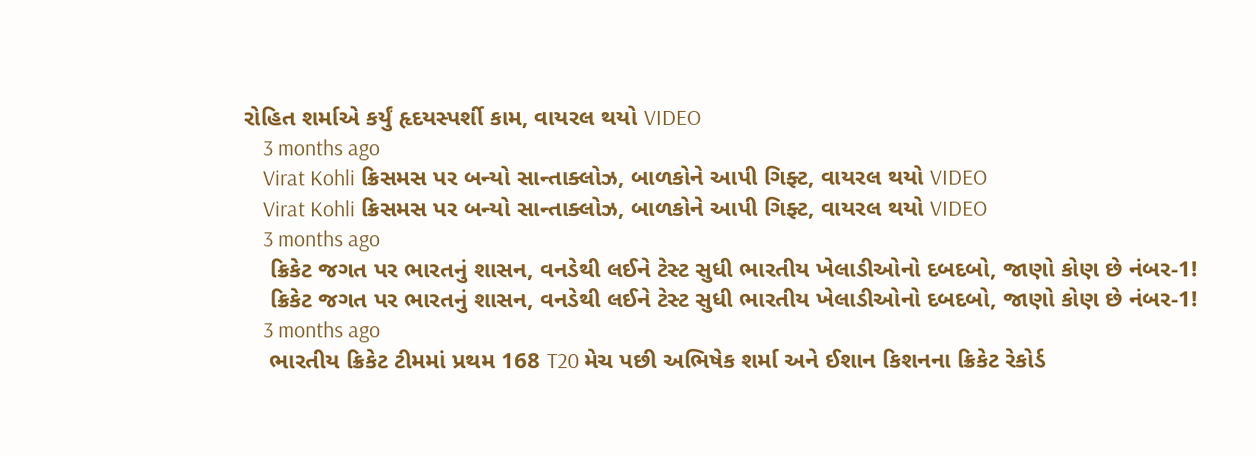રોહિત શર્માએ કર્યું હૃદયસ્પર્શી કામ, વાયરલ થયો VIDEO
    3 months ago
    Virat Kohli ક્રિસમસ પર બન્યો સાન્તાક્લોઝ, બાળકોને આપી ગિફ્ટ, વાયરલ થયો VIDEO
    Virat Kohli ક્રિસમસ પર બન્યો સાન્તાક્લોઝ, બાળકોને આપી ગિફ્ટ, વાયરલ થયો VIDEO
    3 months ago
    ક્રિકેટ જગત પર ભારતનું શાસન, વનડેથી લઈને ટેસ્ટ સુધી ભારતીય ખેલાડીઓનો દબદબો, જાણો કોણ છે નંબર-1!
    ક્રિકેટ જગત પર ભારતનું શાસન, વનડેથી લઈને ટેસ્ટ સુધી ભારતીય ખેલાડીઓનો દબદબો, જાણો કોણ છે નંબર-1!
    3 months ago
    ભારતીય ક્રિકેટ ટીમમાં પ્રથમ 168 T20 મેચ પછી અભિષેક શર્મા અને ઈશાન કિશનના ક્રિકેટ રેકોર્ડ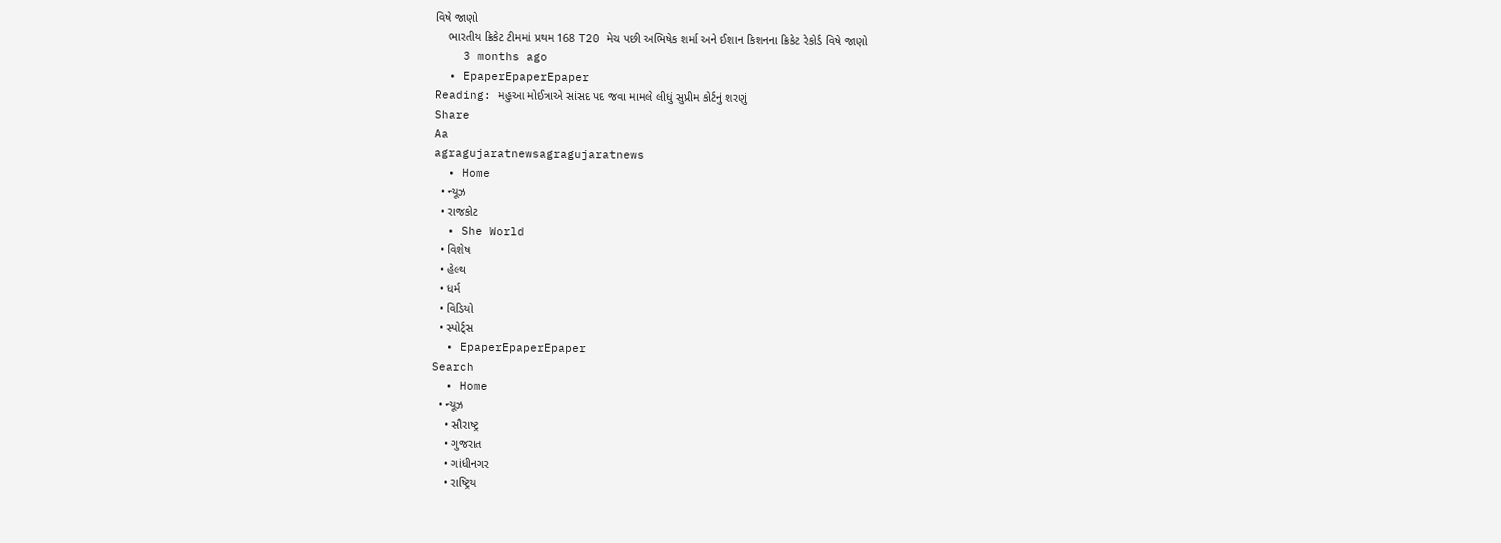વિષે જાણો
    ભારતીય ક્રિકેટ ટીમમાં પ્રથમ 168 T20 મેચ પછી અભિષેક શર્મા અને ઈશાન કિશનના ક્રિકેટ રેકોર્ડ વિષે જાણો
    3 months ago
  • EpaperEpaperEpaper
Reading: મહુઆ મોઈત્રાએ સાંસદ પદ જવા મામલે લીધું સુપ્રીમ કોર્ટનું શરણું
Share
Aa
agragujaratnewsagragujaratnews
  • Home
  • ન્યૂઝ
  • રાજકોટ
  • She World
  • વિશેષ
  • હેલ્થ
  • ધર્મ
  • વિડિયો
  • સ્પોર્ટ્સ
  • EpaperEpaperEpaper
Search
  • Home
  • ન્યૂઝ
    • સૌરાષ્ટ્ર
    • ગુજરાત
    • ગાંધીનગર
    • રાષ્ટ્રિય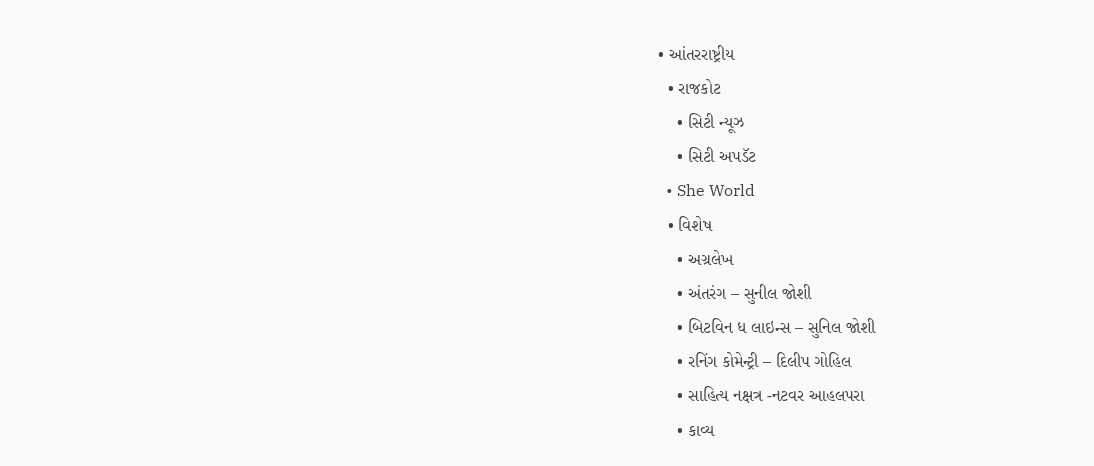• આંતરરાષ્ટ્રીય
  • રાજકોટ
    • સિટી ન્યૂઝ
    • સિટી અપડૅટ
  • She World
  • વિશેષ
    • અગ્રલેખ
    • અંતરંગ – સુનીલ જોશી
    • બિટવિન ધ લાઇન્સ – સુનિલ જોશી
    • રનિંગ કોમેન્ટ્રી – દિલીપ ગોહિલ
    • સાહિત્ય નક્ષત્ર -નટવર આહલપરા
    • કાવ્ય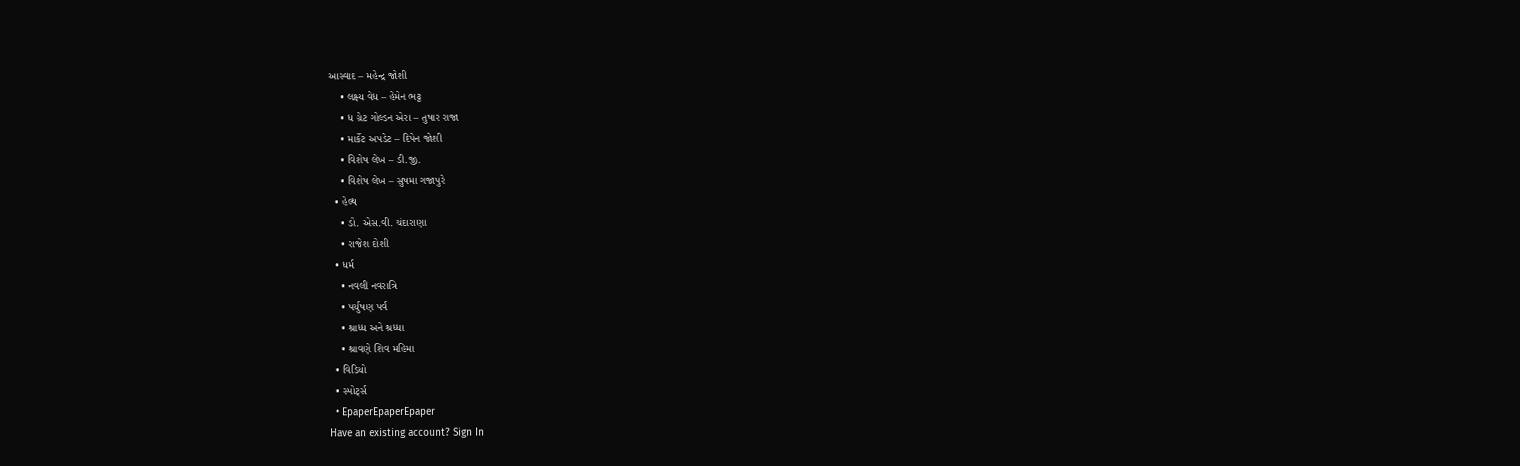આસ્વાદ – મહેન્દ્ર જોશી
    • લક્ષ્ય વેધ – હેમેન ભટ્ટ
    • ધ ગ્રેટ ગોલ્ડન એરા – તુષાર રાજા
    • માર્કેટ અપડેટ – દિપેન જોશી
    • વિશેષ લેખ – ડી.જી.
    • વિશેષ લેખ – સુષમા ગજાપુરે
  • હેલ્થ
    • ડો. એસ.વી. ચંદારાણા
    • રાજેશ દોશી
  • ધર્મ
    • નવલી નવરાત્રિ
    • પર્યુષણ પર્વ
    • શ્રાધ્ધ અને શ્રધ્ધા
    • શ્રાવણે શિવ મહિમા
  • વિડિયો
  • સ્પોર્ટ્સ
  • EpaperEpaperEpaper
Have an existing account? Sign In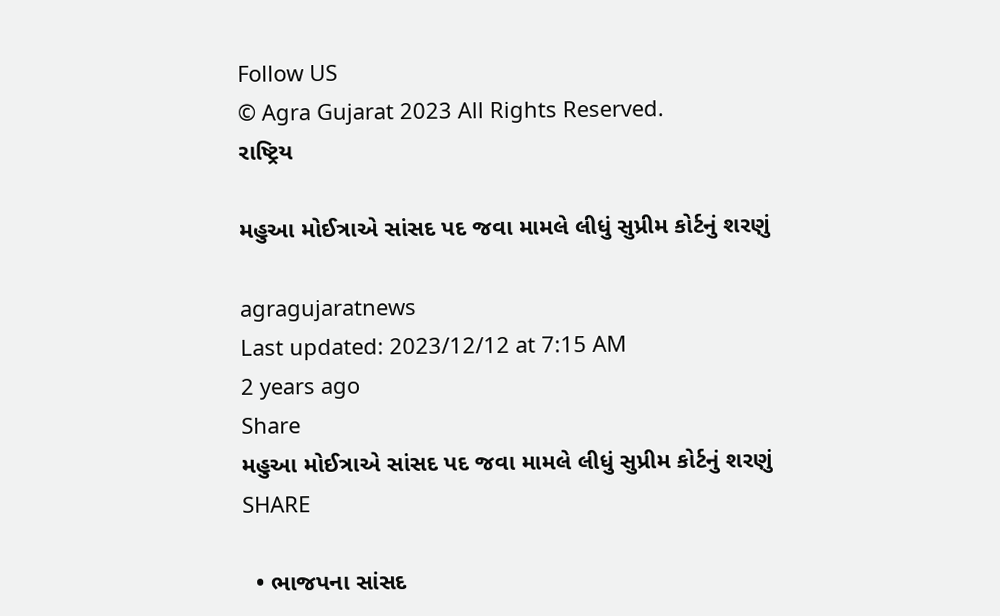Follow US
© Agra Gujarat 2023 All Rights Reserved.
રાષ્ટ્રિય

મહુઆ મોઈત્રાએ સાંસદ પદ જવા મામલે લીધું સુપ્રીમ કોર્ટનું શરણું

agragujaratnews
Last updated: 2023/12/12 at 7:15 AM
2 years ago
Share
મહુઆ મોઈત્રાએ સાંસદ પદ જવા મામલે લીધું સુપ્રીમ કોર્ટનું શરણું
SHARE

  • ભાજપના સાંસદ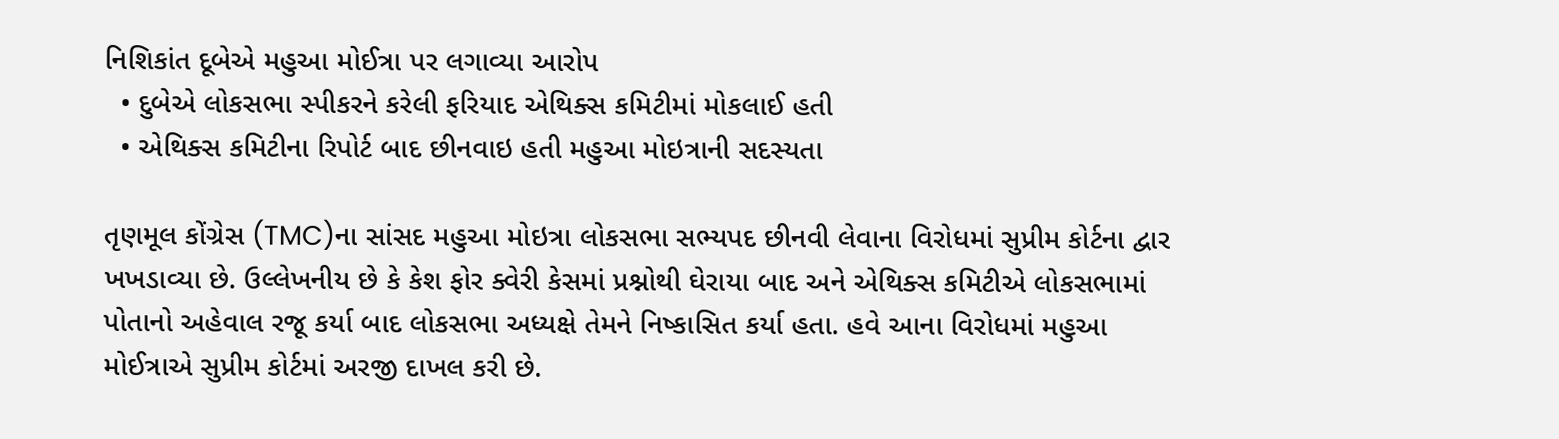નિશિકાંત દૂબેએ મહુઆ મોઈત્રા પર લગાવ્યા આરોપ
  • દુબેએ લોકસભા સ્પીકરને કરેલી ફરિયાદ એથિક્સ કમિટીમાં મોકલાઈ હતી
  • એથિક્સ કમિટીના રિપોર્ટ બાદ છીનવાઇ હતી મહુઆ મોઇત્રાની સદસ્યતા

તૃણમૂલ કોંગ્રેસ (TMC)ના સાંસદ મહુઆ મોઇત્રા લોકસભા સભ્યપદ છીનવી લેવાના વિરોધમાં સુપ્રીમ કોર્ટના દ્વાર ખખડાવ્યા છે. ઉલ્લેખનીય છે કે કેશ ફોર ક્વેરી કેસમાં પ્રશ્નોથી ઘેરાયા બાદ અને એથિક્સ કમિટીએ લોકસભામાં પોતાનો અહેવાલ રજૂ કર્યા બાદ લોકસભા અધ્યક્ષે તેમને નિષ્કાસિત કર્યા હતા. હવે આના વિરોધમાં મહુઆ મોઈત્રાએ સુપ્રીમ કોર્ટમાં અરજી દાખલ કરી છે.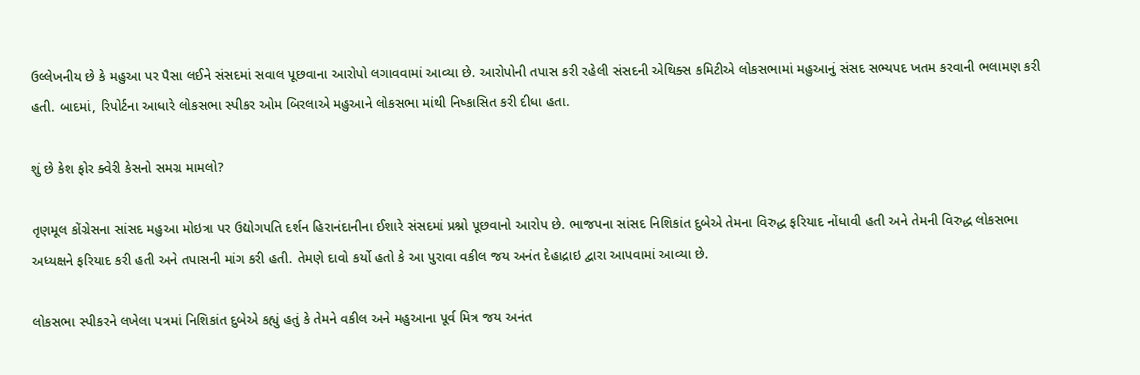ઉલ્લેખનીય છે કે મહુઆ પર પૈસા લઈને સંસદમાં સવાલ પૂછવાના આરોપો લગાવવામાં આવ્યા છે. આરોપોની તપાસ કરી રહેલી સંસદની એથિક્સ કમિટીએ લોકસભામાં મહુઆનું સંસદ સભ્યપદ ખતમ કરવાની ભલામણ કરી હતી. બાદમાં, રિપોર્ટના આધારે લોકસભા સ્પીકર ઓમ બિરલાએ મહુઆને લોકસભા માંથી નિષ્કાસિત કરી દીધા હતા.

શું છે કેશ ફોર ક્વેરી કેસનો સમગ્ર મામલો?

તૃણમૂલ કોંગ્રેસના સાંસદ મહુઆ મોઇત્રા પર ઉદ્યોગપતિ દર્શન હિરાનંદાનીના ઈશારે સંસદમાં પ્રશ્નો પૂછવાનો આરોપ છે. ભાજપના સાંસદ નિશિકાંત દુબેએ તેમના વિરુદ્ધ ફરિયાદ નોંધાવી હતી અને તેમની વિરુદ્ધ લોકસભા અધ્યક્ષને ફરિયાદ કરી હતી અને તપાસની માંગ કરી હતી. તેમણે દાવો કર્યો હતો કે આ પુરાવા વકીલ જય અનંત દેહાદ્રાઇ દ્વારા આપવામાં આવ્યા છે.

લોકસભા સ્પીકરને લખેલા પત્રમાં નિશિકાંત દુબેએ કહ્યું હતું કે તેમને વકીલ અને મહુઆના પૂર્વ મિત્ર જય અનંત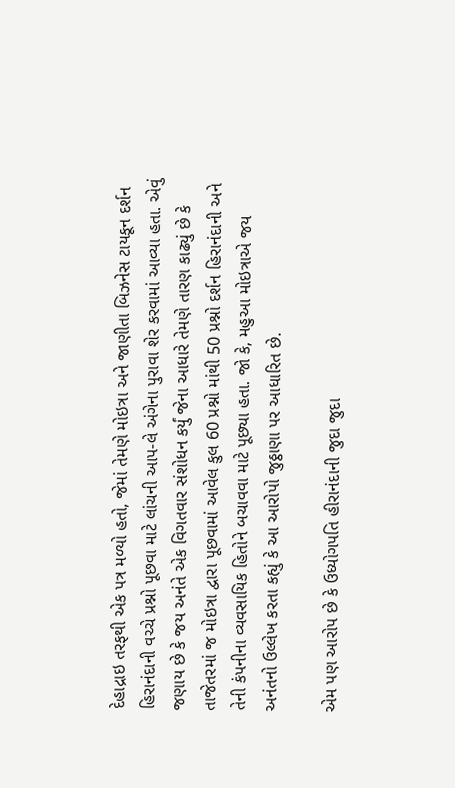દેહાદ્રાઇ તરફથી એક પત્ર મળ્યો હતો, જેમાં તેમણે મોઇત્રા અને જાણીતા બિઝનેસ ટાયકૂન દર્શન હિરાનંદાની વચ્ચે પ્રશ્નો પૂછવા માટે લાંચની આપ-લે અંગેના પુરાવા શેર કરવામાં આવ્યા હતા. એવું જણાય છે કે જય અનંતે એક વિગતવાર સંશોધન કર્યું જેના આધારે તેમણે તારણ કાઢ્યું છે કે તાજેતરમાં જ મોઇત્રા દ્વારા પૂછવામાં આવેલ કુલ 60 પ્રશ્નો માંથી 50 પ્રશ્નો દર્શન હિરાનંદાની અને તેની કંપનીના વ્યવસાયિક હિતોને બચાવવા માટે પૂછ્યા હતા. જો કે, મહુઆ મોઇત્રાએ જય અનંતનો ઉલ્લેખ કરતા કહ્યું કે આ આરોપો જુઠ્ઠાણા પર આધારિત છે.

એમ પણ આરોપ છે કે ઉધ્યોગપતિ હીરાનંદાની જુદા જુદા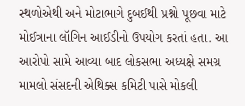સ્થળોએથી અને મોટાભાગે દુબઈથી પ્રશ્નો પૂછવા માટે મોઈત્રાના લૉગિન આઈડીનો ઉપયોગ કરતાં હતા. આ આરોપો સામે આવ્યા બાદ લોકસભા અધ્યક્ષે સમગ્ર મામલો સંસદની એથિક્સ કમિટી પાસે મોકલી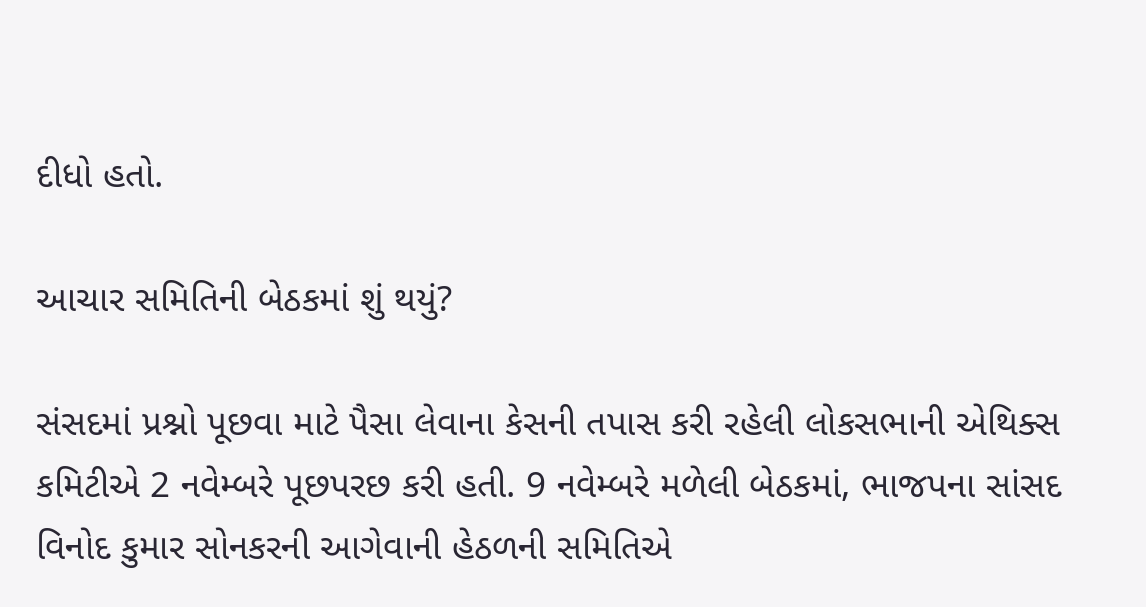દીધો હતો.

આચાર સમિતિની બેઠકમાં શું થયું?

સંસદમાં પ્રશ્નો પૂછવા માટે પૈસા લેવાના કેસની તપાસ કરી રહેલી લોકસભાની એથિક્સ કમિટીએ 2 નવેમ્બરે પૂછપરછ કરી હતી. 9 નવેમ્બરે મળેલી બેઠકમાં, ભાજપના સાંસદ વિનોદ કુમાર સોનકરની આગેવાની હેઠળની સમિતિએ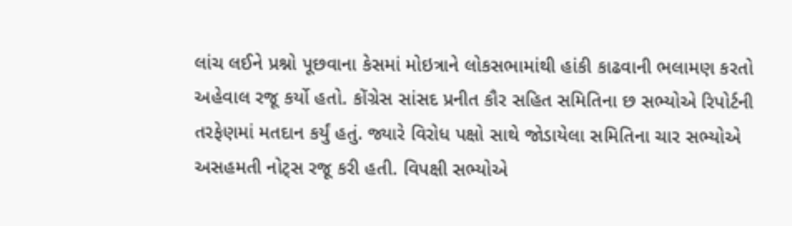લાંચ લઈને પ્રશ્નો પૂછવાના કેસમાં મોઇત્રાને લોકસભામાંથી હાંકી કાઢવાની ભલામણ કરતો અહેવાલ રજૂ કર્યો હતો. કોંગ્રેસ સાંસદ પ્રનીત કૌર સહિત સમિતિના છ સભ્યોએ રિપોર્ટની તરફેણમાં મતદાન કર્યું હતું. જ્યારે વિરોધ પક્ષો સાથે જોડાયેલા સમિતિના ચાર સભ્યોએ અસહમતી નોટ્સ રજૂ કરી હતી. વિપક્ષી સભ્યોએ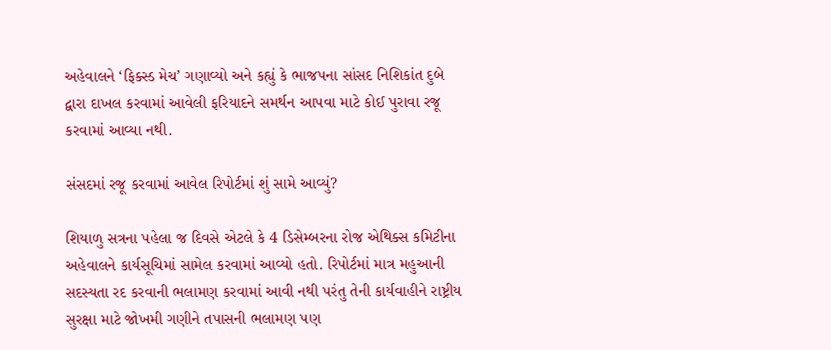અહેવાલને ‘ફિક્સ્ડ મેચ’ ગણાવ્યો અને કહ્યું કે ભાજપના સાંસદ નિશિકાંત દુબે દ્વારા દાખલ કરવામાં આવેલી ફરિયાદને સમર્થન આપવા માટે કોઈ પુરાવા રજૂ કરવામાં આવ્યા નથી.

સંસદમાં રજૂ કરવામાં આવેલ રિપોર્ટમાં શું સામે આવ્યું?

શિયાળુ સત્રના પહેલા જ દિવસે એટલે કે 4 ડિસેમ્બરના રોજ એથિક્સ કમિટીના અહેવાલને કાર્યસૂચિમાં સામેલ કરવામાં આવ્યો હતો. રિપોર્ટમાં માત્ર મહુઆની સદસ્યતા રદ કરવાની ભલામણ કરવામાં આવી નથી પરંતુ તેની કાર્યવાહીને રાષ્ટ્રીય સુરક્ષા માટે જોખમી ગણીને તપાસની ભલામણ પણ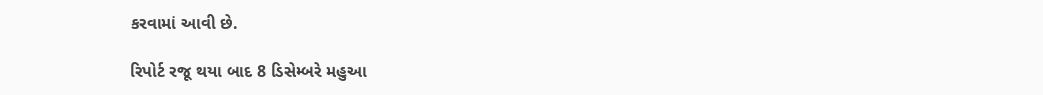કરવામાં આવી છે.

રિપોર્ટ રજૂ થયા બાદ 8 ડિસેમ્બરે મહુઆ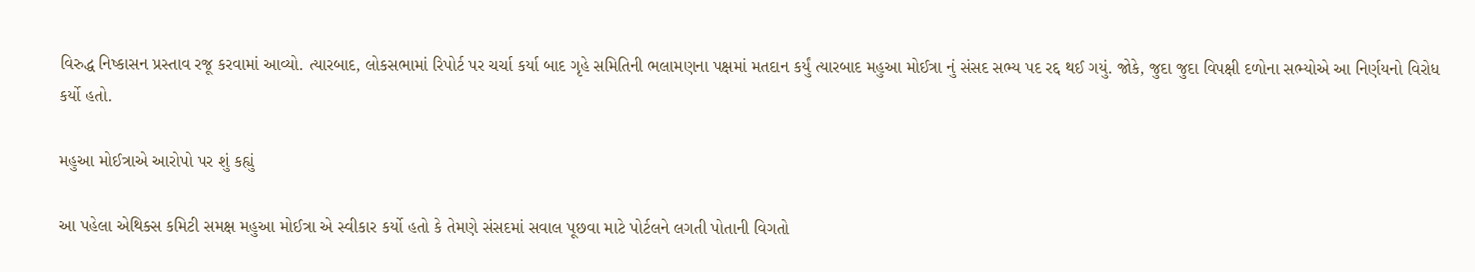વિરુદ્ધ નિષ્કાસન પ્રસ્તાવ રજૂ કરવામાં આવ્યો. ત્યારબાદ, લોકસભામાં રિપોર્ટ પર ચર્ચા કર્યા બાદ ગૃહે સમિતિની ભલામણના પક્ષમાં મતદાન કર્યું ત્યારબાદ મહુઆ મોઈત્રા નું સંસદ સભ્ય પદ રદ્દ થઈ ગયું. જોકે, જુદા જુદા વિપક્ષી દળોના સભ્યોએ આ નિર્ણયનો વિરોધ કર્યો હતો.

મહુઆ મોઈત્રાએ આરોપો પર શું કહ્યું

આ પહેલા એથિક્સ કમિટી સમક્ષ મહુઆ મોઈત્રા એ સ્વીકાર કર્યો હતો કે તેમણે સંસદમાં સવાલ પૂછવા માટે પોર્ટલને લગતી પોતાની વિગતો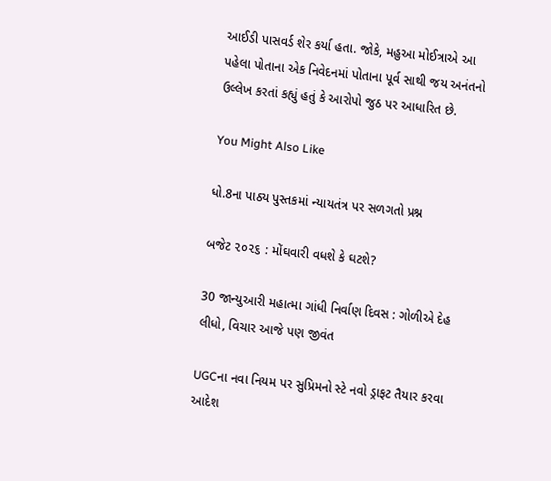આઈડી પાસવર્ડ શેર કર્યા હતા. જોકે, મહુઆ મોઈત્રાએ આ પહેલા પોતાના એક નિવેદનમાં પોતાના પૂર્વ સાથી જય અનંતનો ઉલ્લેખ કરતાં કહ્યું હતું કે આરોપો જુઠ પર આધારિત છે.

You Might Also Like

ધો.8ના પાઠ્ય પુસ્તકમાં ન્યાયતંત્ર પર સળગતો પ્રશ્ન

બજેટ ૨૦૨૬ : મોંઘવારી વધશે કે ઘટશે?

30 જાન્યુઆરી મહાત્મા ગાંધી નિર્વાણ દિવસ : ગોળીએ દેહ લીધો, વિચાર આજે પણ જીવંત

UGCના નવા નિયમ પર સુપ્રિમનો સ્ટે નવો ડ્રાફટ તૈયાર કરવા આદેશ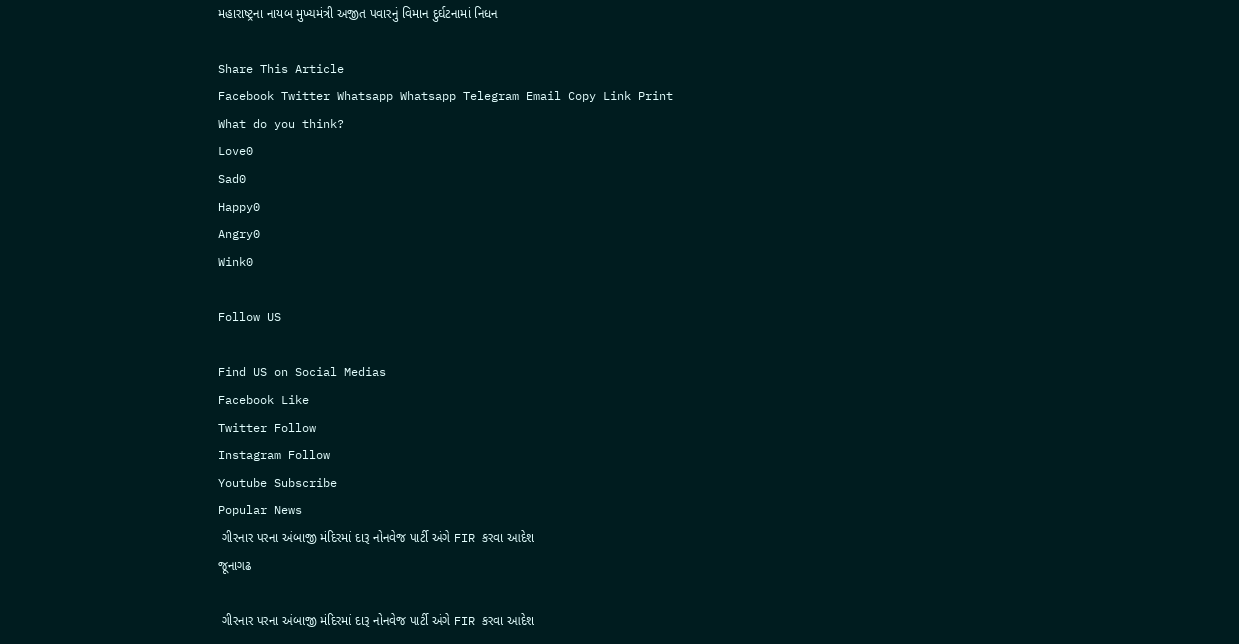મહારાષ્ટ્રના નાયબ મુખ્યમંત્રી અજીત પવારનું વિમાન દુર્ઘટનામાં નિધન

Share This Article
Facebook Twitter Whatsapp Whatsapp Telegram Email Copy Link Print
What do you think?
Love0
Sad0
Happy0
Angry0
Wink0

Follow US

Find US on Social Medias
Facebook Like
Twitter Follow
Instagram Follow
Youtube Subscribe
Popular News
 ગીરનાર પરના અંબાજી મંદિરમાં દારૂ નોનવેજ પાર્ટી અંગે FIR કરવા આદેશ
જૂનાગઢ

 ગીરનાર પરના અંબાજી મંદિરમાં દારૂ નોનવેજ પાર્ટી અંગે FIR કરવા આદેશ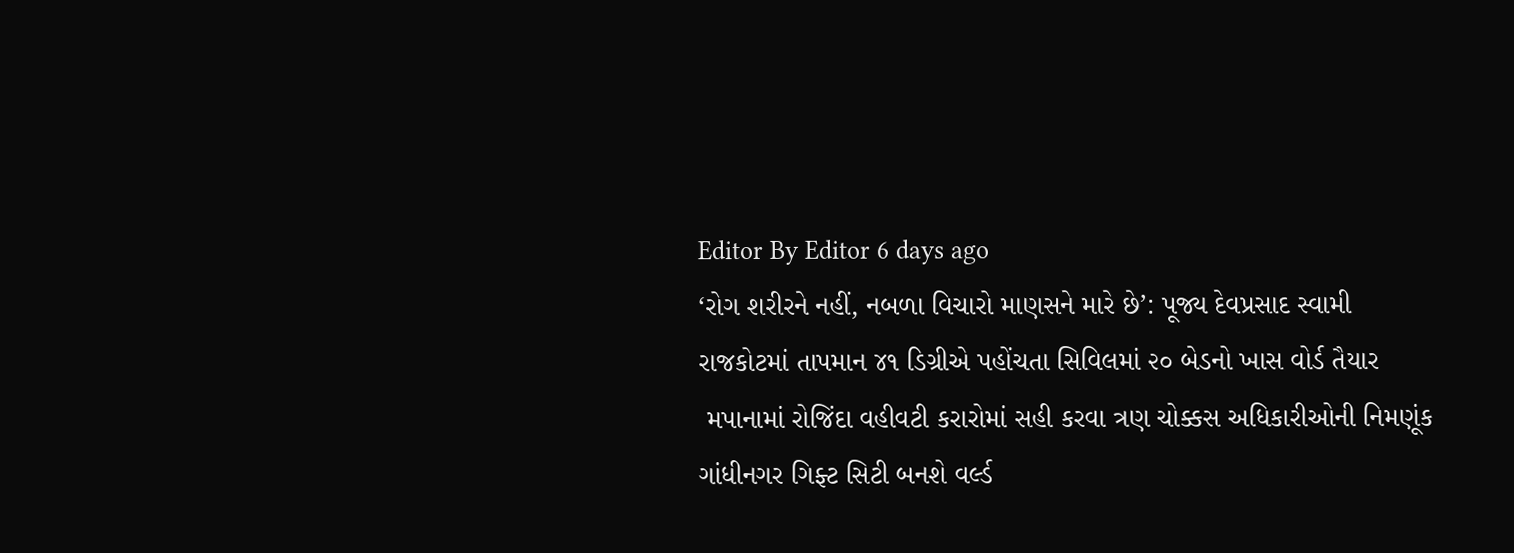Editor By Editor 6 days ago
‘રોગ શરીરને નહીં, નબળા વિચારો માણસને મારે છે’: પૂજ્ય દેવપ્રસાદ સ્વામી
રાજકોટમાં તાપમાન ૪૧ ડિગ્રીએ પહોંચતા સિવિલમાં ૨૦ બેડનો ખાસ વોર્ડ તૈયાર
 મપાનામાં રોજિંદા વહીવટી કરારોમાં સહી કરવા ત્રણ ચોક્કસ અધિકારીઓની નિમણૂંક
ગાંધીનગર ગિફ્ટ સિટી બનશે વર્લ્ડ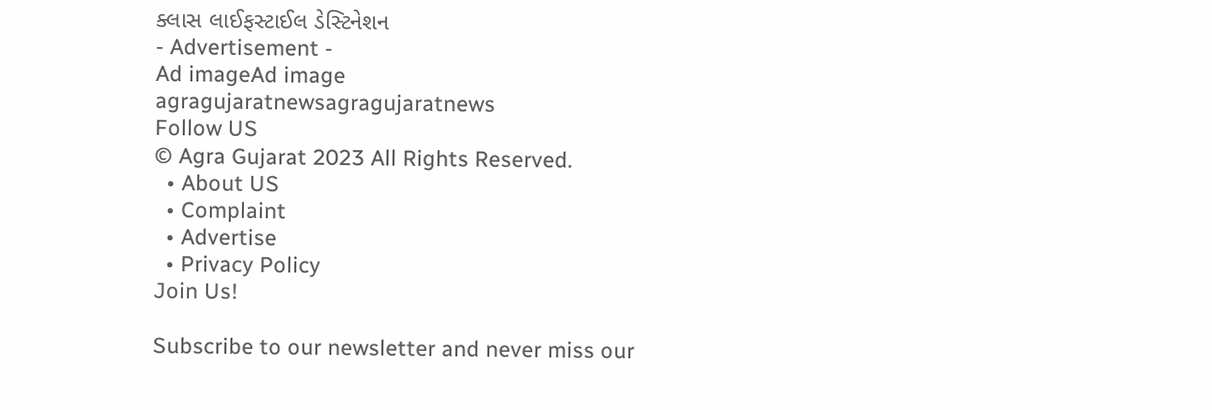ક્લાસ લાઈફસ્ટાઈલ ડેસ્ટિનેશન
- Advertisement -
Ad imageAd image
agragujaratnewsagragujaratnews
Follow US
© Agra Gujarat 2023 All Rights Reserved.
  • About US
  • Complaint
  • Advertise
  • Privacy Policy
Join Us!

Subscribe to our newsletter and never miss our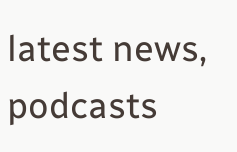latest news, podcasts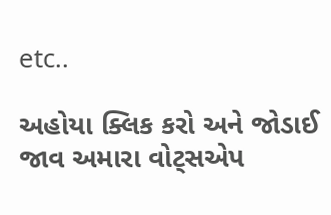etc..

અહોયા ક્લિક કરો અને જોડાઈ જાવ અમારા વોટ્સએપ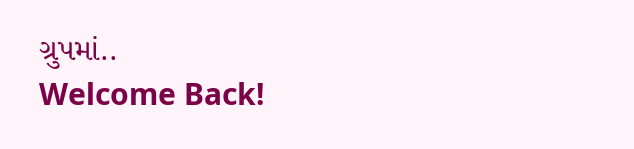ગ્રુપમાં..
Welcome Back!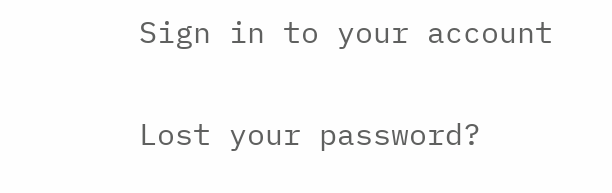Sign in to your account

Lost your password?